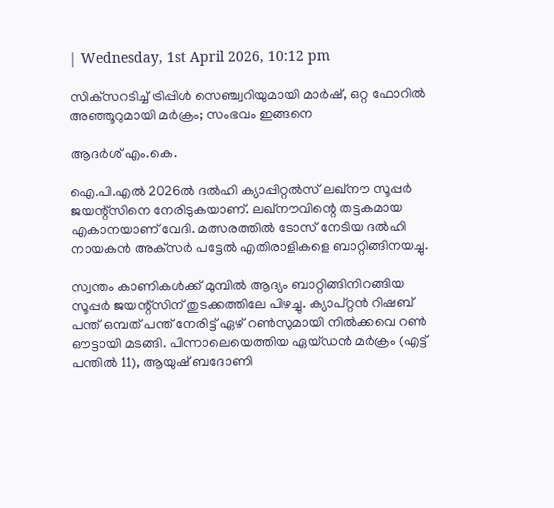| Wednesday, 1st April 2026, 10:12 pm

സിക്‌സറടിച്ച് ട്രിപ്പിള്‍ സെഞ്ച്വറിയുമായി മാര്‍ഷ്, ഒറ്റ ഫോറില്‍ അഞ്ഞൂറുമായി മര്‍ക്രം; സംഭവം ഇങ്ങനെ

ആദര്‍ശ് എം.കെ.

ഐ.പി.എല്‍ 2026ല്‍ ദല്‍ഹി ക്യാപ്പിറ്റല്‍സ് ലഖ്‌നൗ സൂപ്പര്‍ ജയന്റ്‌സിനെ നേരിടുകയാണ്. ലഖ്‌നൗവിന്റെ തട്ടകമായ എകാനയാണ് വേദി. മത്സരത്തില്‍ ടോസ് നേടിയ ദല്‍ഹി നായകന്‍ അക്‌സര്‍ പട്ടേല്‍ എതിരാളികളെ ബാറ്റിങ്ങിനയച്ചു.

സ്വന്തം കാണികള്‍ക്ക് മുമ്പില്‍ ആദ്യം ബാറ്റിങ്ങിനിറങ്ങിയ സൂപ്പര്‍ ജയന്റ്‌സിന് തുടക്കത്തിലേ പിഴച്ചു. ക്യാപ്റ്റന്‍ റിഷബ് പന്ത് ഒമ്പത് പന്ത് നേരിട്ട് ഏഴ് റണ്‍സുമായി നില്‍ക്കവെ റണ്‍ ഔട്ടായി മടങ്ങി. പിന്നാലെയെത്തിയ ഏയ്ഡന്‍ മര്‍ക്രം (എട്ട് പന്തില്‍ 11), ആയുഷ് ബദോണി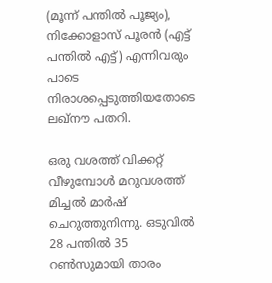(മൂന്ന് പന്തില്‍ പൂജ്യം), നിക്കോളാസ് പൂരന്‍ (എട്ട് പന്തില്‍ എട്ട്) എന്നിവരും പാടെ നിരാശപ്പെടുത്തിയതോടെ ലഖ്‌നൗ പതറി.

ഒരു വശത്ത് വിക്കറ്റ് വീഴുമ്പോള്‍ മറുവശത്ത് മിച്ചല്‍ മാര്‍ഷ് ചെറുത്തുനിന്നു. ഒടുവില്‍ 28 പന്തില്‍ 35 റണ്‍സുമായി താരം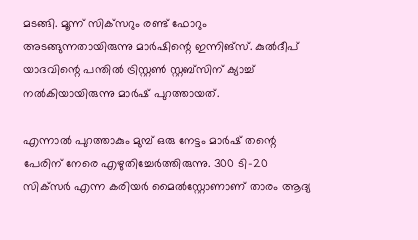മടങ്ങി. മൂന്ന് സിക്‌സറും രണ്ട് ഫോറും അടങ്ങുന്നതായിരുന്നു മാര്‍ഷിന്റെ ഇന്നിങ്‌സ്. കുല്‍ദീപ് യാദവിന്റെ പന്തില്‍ ട്രിസ്റ്റണ്‍ സ്റ്റബ്‌സിന് ക്യാച്ച് നല്‍കിയായിരുന്നു മാര്‍ഷ് പുറത്തായത്.

എന്നാല്‍ പുറത്താകും മുമ്പ് ഒരു നേട്ടം മാര്‍ഷ് തന്റെ പേരിന് നേരെ എഴുതിച്ചേര്‍ത്തിരുന്നു. 300 ടി-20 സിക്‌സര്‍ എന്ന കരിയര്‍ മൈല്‍സ്റ്റോണാണ് താരം ആദ്യ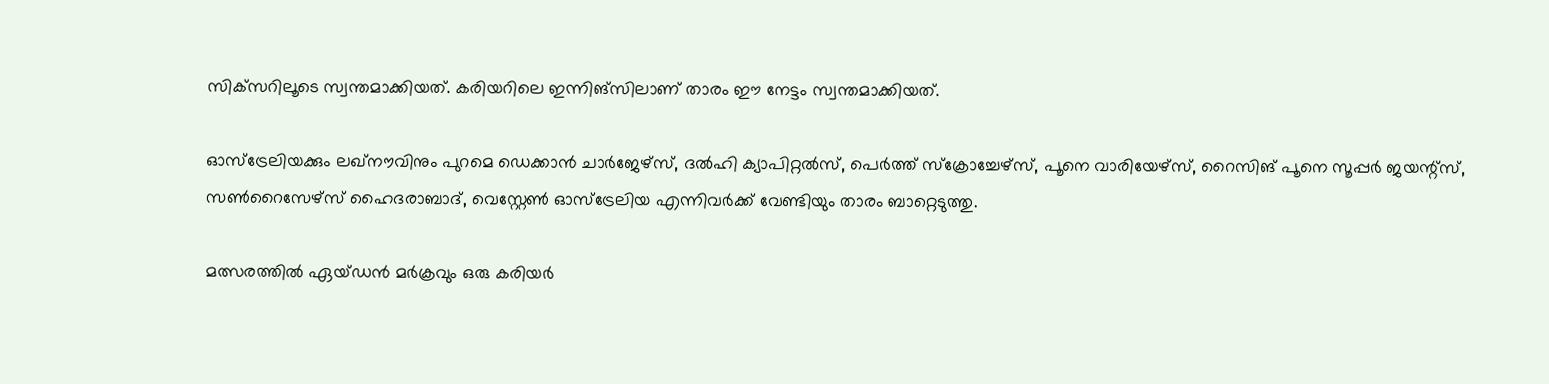സിക്‌സറിലൂടെ സ്വന്തമാക്കിയത്. കരിയറിലെ ഇന്നിങ്‌സിലാണ് താരം ഈ നേട്ടം സ്വന്തമാക്കിയത്.

ഓസ്‌ട്രേലിയക്കും ലഖ്‌നൗവിനും പുറമെ ഡെക്കാന്‍ ചാര്‍ജേഴ്സ്, ദല്‍ഹി ക്യാപിറ്റല്‍സ്, പെര്‍ത്ത് സ്‌ക്രോച്ചേഴ്സ്, പൂനെ വാരിയേഴ്സ്, റൈസിങ് പൂനെ സൂപ്പര്‍ ജയന്റ്സ്, സണ്‍റൈസേഴ്സ് ഹൈദരാബാദ്, വെസ്റ്റേണ്‍ ഓസ്ട്രേലിയ എന്നിവര്‍ക്ക് വേണ്ടിയും താരം ബാറ്റെടുത്തു.

മത്സരത്തില്‍ ഏയ്ഡന്‍ മര്‍ക്രവും ഒരു കരിയര്‍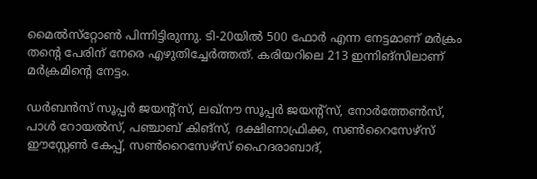മൈല്‍സ്‌റ്റോണ്‍ പിന്നിട്ടിരുന്നു. ടി-20യില്‍ 500 ഫോര്‍ എന്ന നേട്ടമാണ് മര്‍ക്രം തന്റെ പേരിന് നേരെ എഴുതിച്ചേര്‍ത്തത്. കരിയറിലെ 213 ഇന്നിങ്‌സിലാണ് മര്‍ക്രമിന്റെ നേട്ടം.

ഡര്‍ബന്‍സ് സൂപ്പര്‍ ജയന്റ്‌സ്, ലഖ്നൗ സൂപ്പര്‍ ജയന്റ്‌സ്, നോര്‍ത്തേണ്‍സ്, പാള്‍ റോയല്‍സ്, പഞ്ചാബ് കിങ്‌സ്, ദക്ഷിണാഫ്രിക്ക, സണ്‍റൈസേഴ്സ് ഈസ്റ്റേണ്‍ കേപ്പ്, സണ്‍റൈസേഴ്സ് ഹൈദരാബാദ്,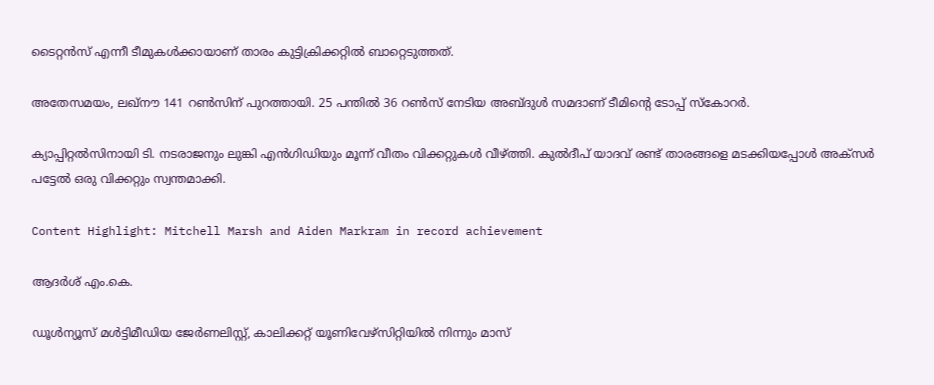ടൈറ്റന്‍സ് എന്നീ ടീമുകള്‍ക്കായാണ് താരം കുട്ടിക്രിക്കറ്റില്‍ ബാറ്റെടുത്തത്.

അതേസമയം, ലഖ്‌നൗ 141 റണ്‍സിന് പുറത്തായി. 25 പന്തില്‍ 36 റണ്‍സ് നേടിയ അബ്ദുള്‍ സമദാണ് ടീമിന്റെ ടോപ്പ് സ്‌കോറര്‍.

ക്യാപ്പിറ്റല്‍സിനായി ടി. നടരാജനും ലുങ്കി എന്‍ഗിഡിയും മൂന്ന് വീതം വിക്കറ്റുകള്‍ വീഴ്ത്തി. കുല്‍ദീപ് യാദവ് രണ്ട് താരങ്ങളെ മടക്കിയപ്പോള്‍ അക്‌സര്‍ പട്ടേല്‍ ഒരു വിക്കറ്റും സ്വന്തമാക്കി.

Content Highlight: Mitchell Marsh and Aiden Markram in record achievement

ആദര്‍ശ് എം.കെ.

ഡൂള്‍ന്യൂസ് മള്‍ട്ടിമീഡിയ ജേര്‍ണലിസ്റ്റ്, കാലിക്കറ്റ് യൂണിവേഴ്സിറ്റിയില്‍ നിന്നും മാസ്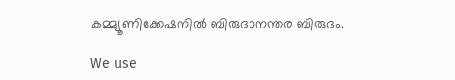കമ്മ്യൂണിക്കേഷനില്‍ ബിരുദാനന്തര ബിരുദം.

We use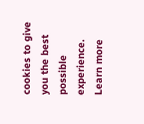cookies to give you the best possible experience. Learn more